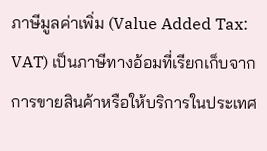ภาษีมูลค่าเพิ่ม (Value Added Tax: VAT) เป็นภาษีทางอ้อมที่เรียกเก็บจากการขายสินค้าหรือให้บริการในประเทศ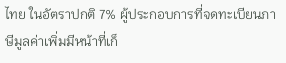ไทย ในอัตราปกติ 7% ผู้ประกอบการที่จดทะเบียนภาษีมูลค่าเพิ่มมีหน้าที่เก็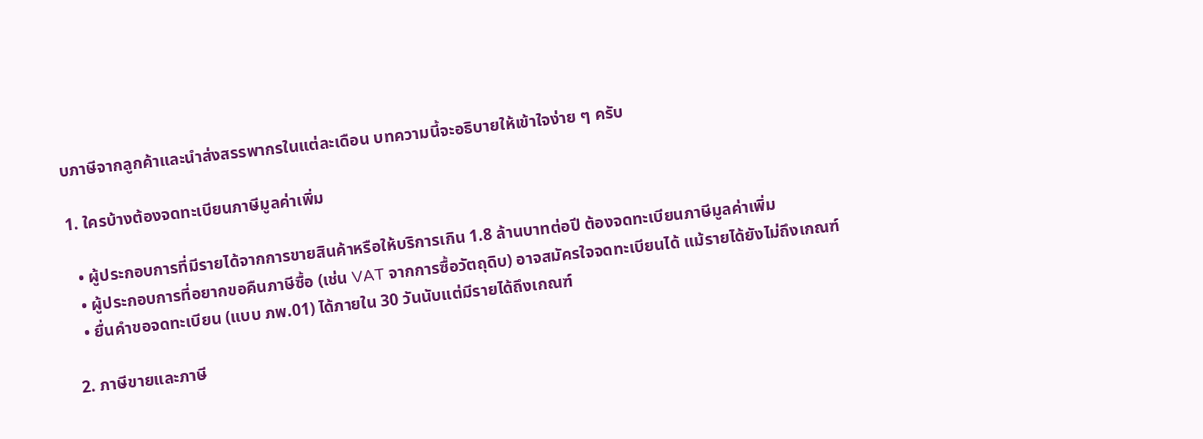บภาษีจากลูกค้าและนำส่งสรรพากรในแต่ละเดือน บทความนี้จะอธิบายให้เข้าใจง่าย ๆ ครับ

1. ใครบ้างต้องจดทะเบียนภาษีมูลค่าเพิ่ม

  • ผู้ประกอบการที่มีรายได้จากการขายสินค้าหรือให้บริการเกิน 1.8 ล้านบาทต่อปี ต้องจดทะเบียนภาษีมูลค่าเพิ่ม
  • ผู้ประกอบการที่อยากขอคืนภาษีซื้อ (เช่น VAT จากการซื้อวัตถุดิบ) อาจสมัครใจจดทะเบียนได้ แม้รายได้ยังไม่ถึงเกณฑ์
  • ยื่นคำขอจดทะเบียน (แบบ ภพ.01) ได้ภายใน 30 วันนับแต่มีรายได้ถึงเกณฑ์

2. ภาษีขายและภาษี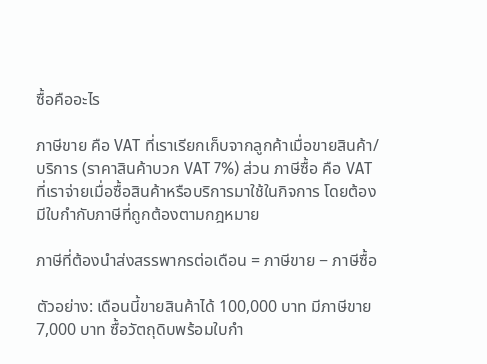ซื้อคืออะไร

ภาษีขาย คือ VAT ที่เราเรียกเก็บจากลูกค้าเมื่อขายสินค้า/บริการ (ราคาสินค้าบวก VAT 7%) ส่วน ภาษีซื้อ คือ VAT ที่เราจ่ายเมื่อซื้อสินค้าหรือบริการมาใช้ในกิจการ โดยต้องมีใบกำกับภาษีที่ถูกต้องตามกฎหมาย

ภาษีที่ต้องนำส่งสรรพากรต่อเดือน = ภาษีขาย − ภาษีซื้อ

ตัวอย่าง: เดือนนี้ขายสินค้าได้ 100,000 บาท มีภาษีขาย 7,000 บาท ซื้อวัตถุดิบพร้อมใบกำ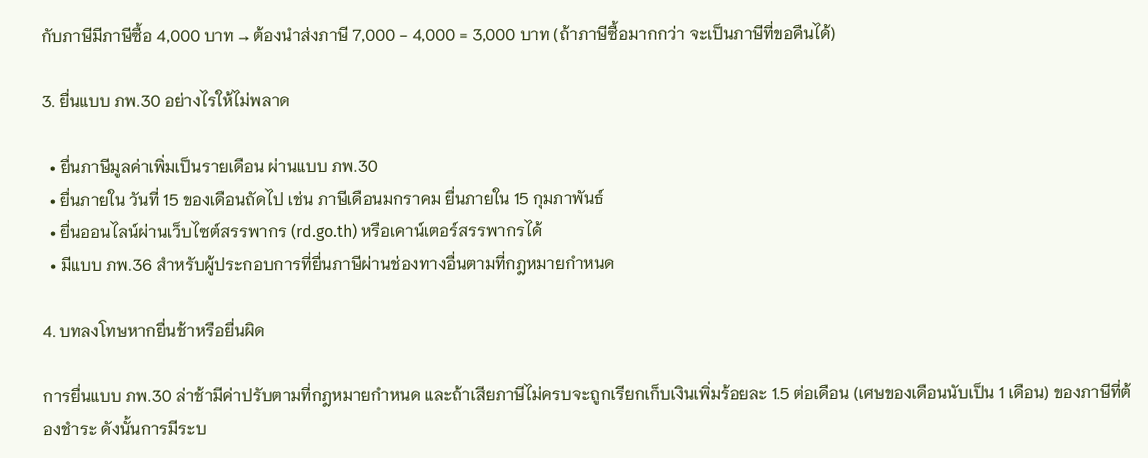กับภาษีมีภาษีซื้อ 4,000 บาท → ต้องนำส่งภาษี 7,000 − 4,000 = 3,000 บาท (ถ้าภาษีซื้อมากกว่า จะเป็นภาษีที่ขอคืนได้)

3. ยื่นแบบ ภพ.30 อย่างไรให้ไม่พลาด

  • ยื่นภาษีมูลค่าเพิ่มเป็นรายเดือน ผ่านแบบ ภพ.30
  • ยื่นภายใน วันที่ 15 ของเดือนถัดไป เช่น ภาษีเดือนมกราคม ยื่นภายใน 15 กุมภาพันธ์
  • ยื่นออนไลน์ผ่านเว็บไซต์สรรพากร (rd.go.th) หรือเคาน์เตอร์สรรพากรได้
  • มีแบบ ภพ.36 สำหรับผู้ประกอบการที่ยื่นภาษีผ่านช่องทางอื่นตามที่กฎหมายกำหนด

4. บทลงโทษหากยื่นช้าหรือยื่นผิด

การยื่นแบบ ภพ.30 ล่าช้ามีค่าปรับตามที่กฎหมายกำหนด และถ้าเสียภาษีไม่ครบจะถูกเรียกเก็บเงินเพิ่มร้อยละ 1.5 ต่อเดือน (เศษของเดือนนับเป็น 1 เดือน) ของภาษีที่ต้องชำระ ดังนั้นการมีระบ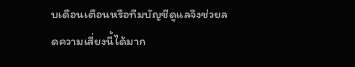บเดือนเตือนหรือทีมบัญชีดูแลจึงช่วยลดความเสี่ยงนี้ได้มาก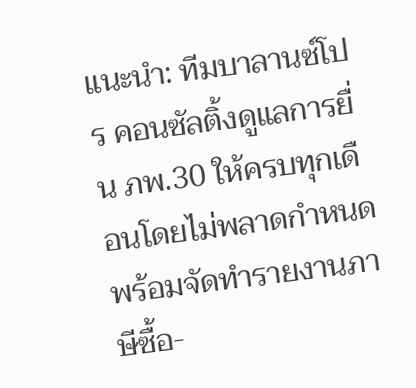แนะนำ: ทีมบาลานซ์โปร คอนซัลติ้งดูแลการยื่น ภพ.30 ให้ครบทุกเดือนโดยไม่พลาดกำหนด พร้อมจัดทำรายงานภาษีซื้อ-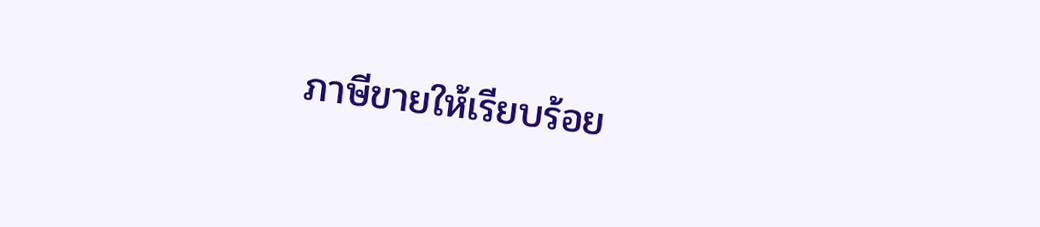ภาษีขายให้เรียบร้อย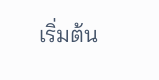เริ่มต้น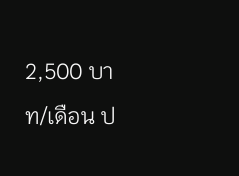2,500 บาท/เดือน ป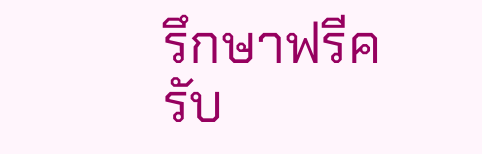รึกษาฟรีครับ